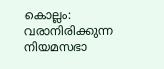കൊല്ലം: വരാനിരിക്കുന്ന നിയമസഭാ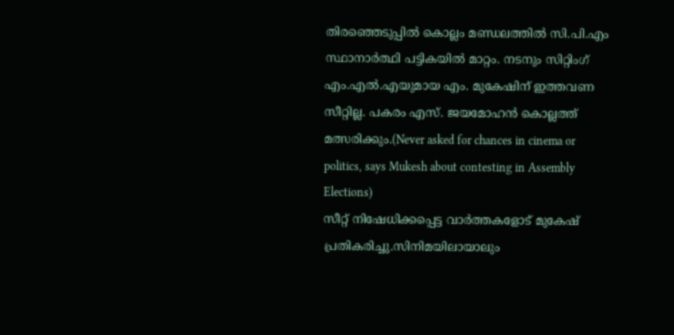തിരഞ്ഞെടുപ്പിൽ കൊല്ലം മണ്ഡലത്തിൽ സി.പി.എം സ്ഥാനാർത്ഥി പട്ടികയിൽ മാറ്റം. നടനും സിറ്റിംഗ് എം.എൽ.എയുമായ എം. മുകേഷിന് ഇത്തവണ സീറ്റില്ല. പകരം എസ്. ജയമോഹൻ കൊല്ലത്ത് മത്സരിക്കും.(Never asked for chances in cinema or politics, says Mukesh about contesting in Assembly Elections)
സീറ്റ് നിഷേധിക്കപ്പെട്ട വാർത്തകളോട് മുകേഷ് പ്രതികരിച്ചു.സിനിമയിലായാലും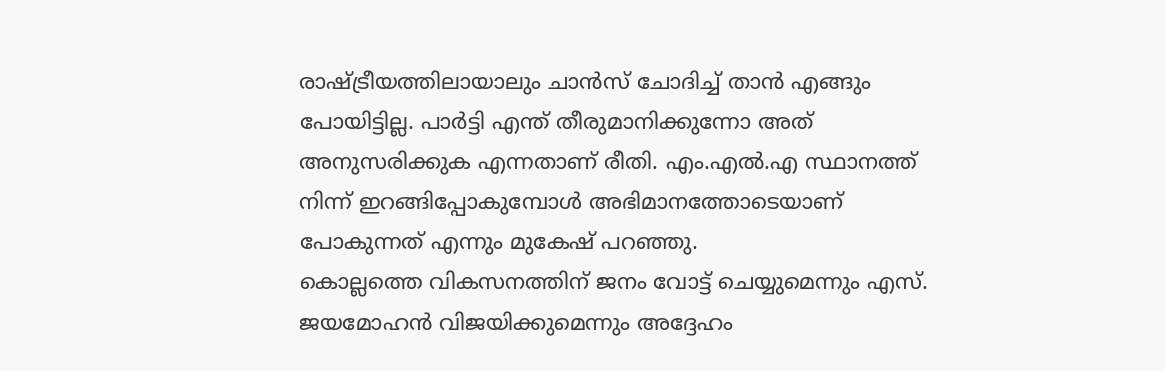രാഷ്ട്രീയത്തിലായാലും ചാൻസ് ചോദിച്ച് താൻ എങ്ങും പോയിട്ടില്ല. പാർട്ടി എന്ത് തീരുമാനിക്കുന്നോ അത് അനുസരിക്കുക എന്നതാണ് രീതി. എം.എൽ.എ സ്ഥാനത്ത് നിന്ന് ഇറങ്ങിപ്പോകുമ്പോൾ അഭിമാനത്തോടെയാണ് പോകുന്നത് എന്നും മുകേഷ് പറഞ്ഞു.
കൊല്ലത്തെ വികസനത്തിന് ജനം വോട്ട് ചെയ്യുമെന്നും എസ്. ജയമോഹൻ വിജയിക്കുമെന്നും അദ്ദേഹം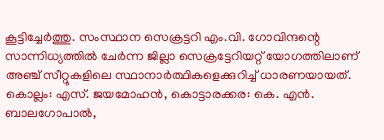കൂട്ടിച്ചേർത്തു. സംസ്ഥാന സെക്രട്ടറി എം.വി. ഗോവിന്ദന്റെ സാന്നിധ്യത്തിൽ ചേർന്ന ജില്ലാ സെക്രട്ടേറിയറ്റ് യോഗത്തിലാണ് അഞ്ച് സീറ്റുകളിലെ സ്ഥാനാർത്ഥികളെക്കുറിച്ച് ധാരണയായത്. കൊല്ലം: എസ്. ജയമോഹൻ, കൊട്ടാരക്കര: കെ. എൻ. ബാലഗോപാൽ,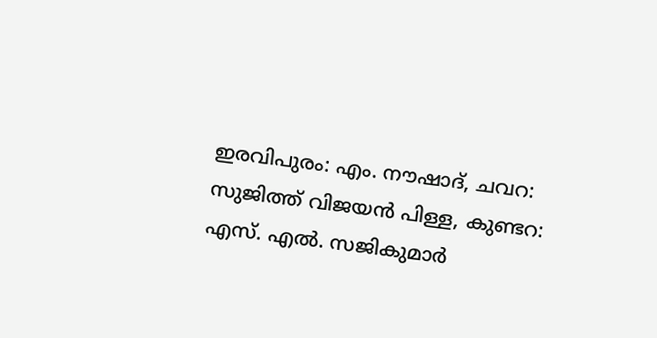ഇരവിപുരം: എം. നൗഷാദ്, ചവറ: സുജിത്ത് വിജയൻ പിള്ള, കുണ്ടറ: എസ്. എൽ. സജികുമാർ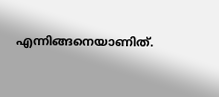എന്നിങ്ങനെയാണിത്.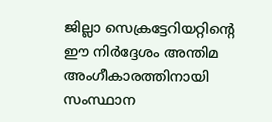ജില്ലാ സെക്രട്ടേറിയറ്റിന്റെ ഈ നിർദ്ദേശം അന്തിമ അംഗീകാരത്തിനായി സംസ്ഥാന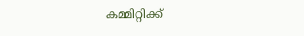കമ്മിറ്റിക്ക്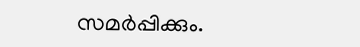സമർപ്പിക്കും.